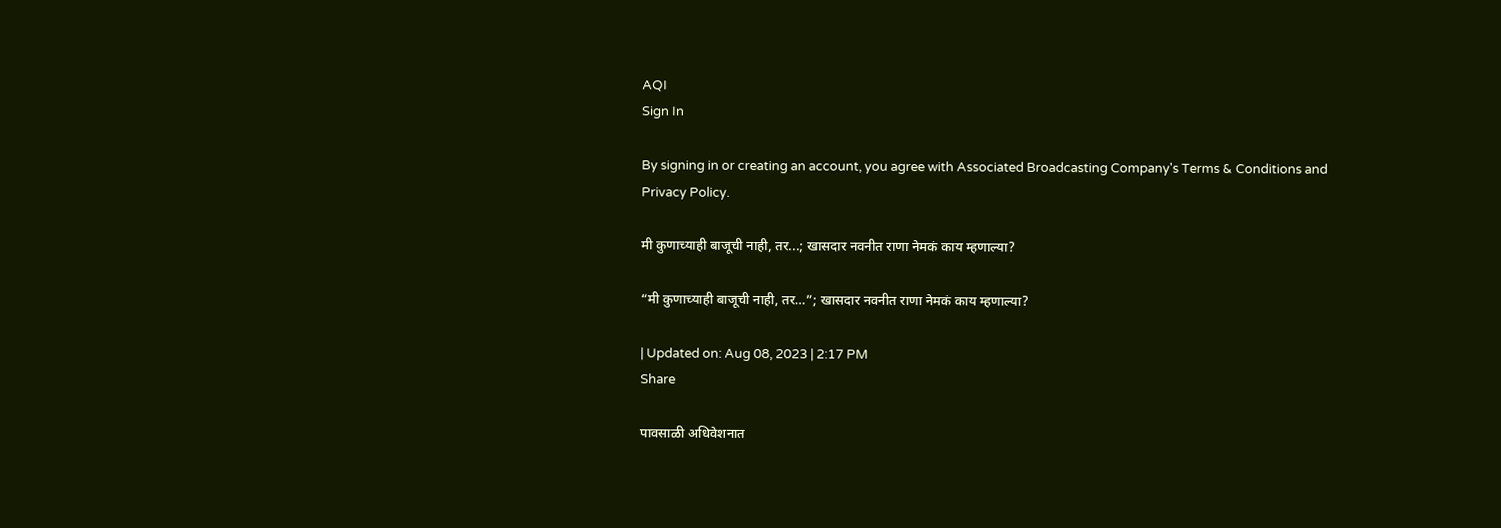AQI
Sign In

By signing in or creating an account, you agree with Associated Broadcasting Company's Terms & Conditions and Privacy Policy.

मी कुणाच्याही बाजूची नाही, तर...; खासदार नवनीत राणा नेमकं काय म्हणाल्या?

“मी कुणाच्याही बाजूची नाही, तर…”; खासदार नवनीत राणा नेमकं काय म्हणाल्या?

| Updated on: Aug 08, 2023 | 2:17 PM
Share

पावसाळी अधिवेशनात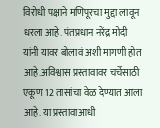विरोधी पक्षाने मणिपूरचा मुद्दा लावून धरला आहे. पंतप्रधान नरेंद्र मोदी यांनी यावर बोलावं अशी मागणी होत आहे.अविश्वास प्रस्तावावर चर्चेसाठी एकूण 12 तासांचा वेळ देण्यात आला आहे. या प्रस्तावाआधी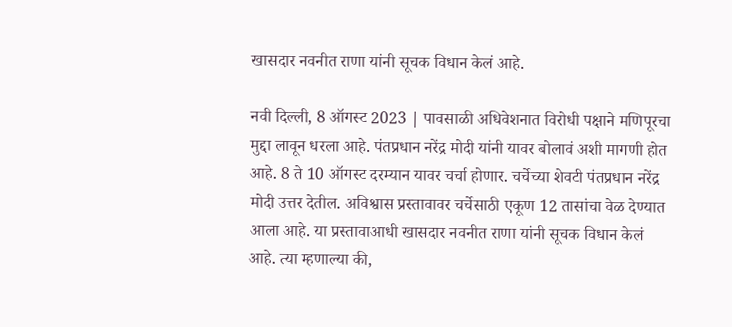खासदार नवनीत राणा यांनी सूचक विधान केलं आहे.

नवी दिल्ली, 8 ऑगस्ट 2023 | पावसाळी अधिवेशनात विरोधी पक्षाने मणिपूरचा मुद्दा लावून धरला आहे. पंतप्रधान नरेंद्र मोदी यांनी यावर बोलावं अशी मागणी होत आहे. 8 ते 10 ऑगस्ट दरम्यान यावर चर्चा होणार. चर्चेच्या शेवटी पंतप्रधान नरेंद्र मोदी उत्तर देतील. अविश्वास प्रस्तावावर चर्चेसाठी एकूण 12 तासांचा वेळ देण्यात आला आहे. या प्रस्तावाआधी खासदार नवनीत राणा यांनी सूचक विधान केलं आहे. त्या म्हणाल्या की,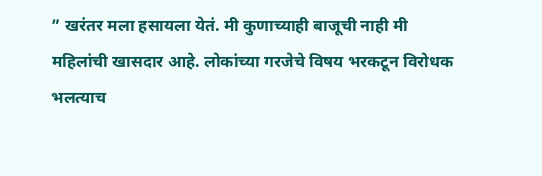” खरंतर मला हसायला येतं. मी कुणाच्याही बाजूची नाही मी महिलांची खासदार आहे. लोकांच्या गरजेचे विषय भरकटून विरोधक भलत्याच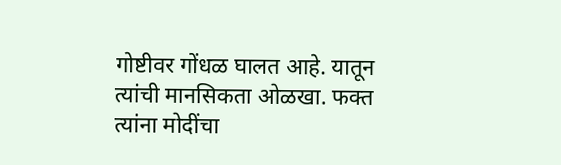गोष्टीवर गोंधळ घालत आहे. यातून त्यांची मानसिकता ओळखा. फक्त त्यांना मोदींचा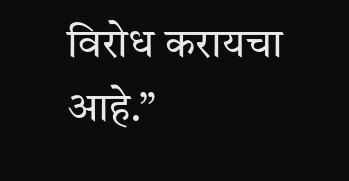विरोध करायचा आहे.”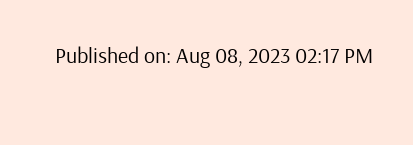Published on: Aug 08, 2023 02:17 PM